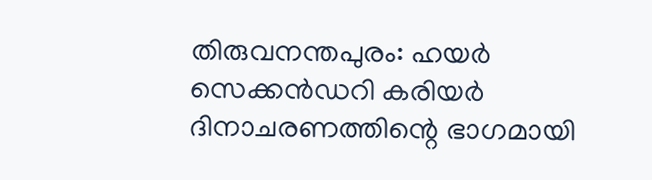തിരുവനന്തപുരം: ഹയർ സെക്കൻഡറി കരിയർ ദിനാചരണത്തിന്റെ ഭാഗമായി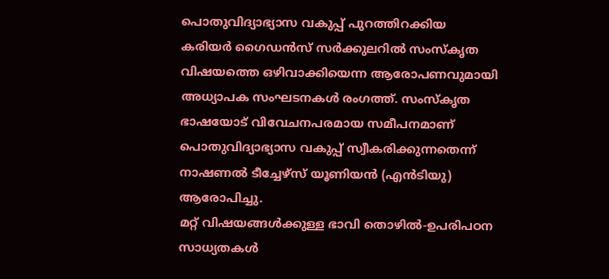പൊതുവിദ്യാഭ്യാസ വകുപ്പ് പുറത്തിറക്കിയ കരിയർ ഗൈഡൻസ് സർക്കുലറിൽ സംസ്കൃത വിഷയത്തെ ഒഴിവാക്കിയെന്ന ആരോപണവുമായി അധ്യാപക സംഘടനകൾ രംഗത്ത്. സംസ്കൃത ഭാഷയോട് വിവേചനപരമായ സമീപനമാണ് പൊതുവിദ്യാഭ്യാസ വകുപ്പ് സ്വീകരിക്കുന്നതെന്ന് നാഷണൽ ടീച്ചേഴ്സ് യൂണിയൻ (എൻടിയു) ആരോപിച്ചു.
മറ്റ് വിഷയങ്ങൾക്കുള്ള ഭാവി തൊഴിൽ-ഉപരിപഠന സാധ്യതകൾ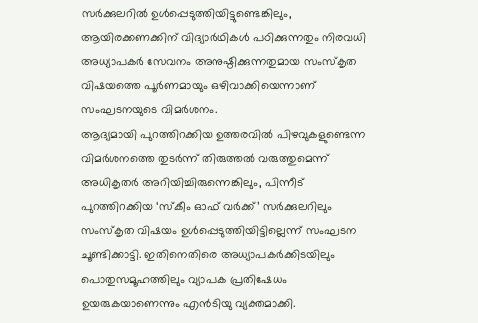സർക്കുലറിൽ ഉൾപ്പെടുത്തിയിട്ടുണ്ടെങ്കിലും, ആയിരക്കണക്കിന് വിദ്യാർഥികൾ പഠിക്കുന്നതും നിരവധി അധ്യാപകർ സേവനം അനുഷ്ഠിക്കുന്നതുമായ സംസ്കൃത വിഷയത്തെ പൂർണമായും ഒഴിവാക്കിയെന്നാണ് സംഘടനയുടെ വിമർശനം.
ആദ്യമായി പുറത്തിറക്കിയ ഉത്തരവിൽ പിഴവുകളുണ്ടെന്ന വിമർശനത്തെ തുടർന്ന് തിരുത്തൽ വരുത്തുമെന്ന് അധികൃതർ അറിയിച്ചിരുന്നെങ്കിലും, പിന്നീട് പുറത്തിറക്കിയ ‘സ്കീം ഓഫ് വർക്ക്’ സർക്കുലറിലും സംസ്കൃത വിഷയം ഉൾപ്പെടുത്തിയിട്ടില്ലെന്ന് സംഘടന ചൂണ്ടിക്കാട്ടി. ഇതിനെതിരെ അധ്യാപകർക്കിടയിലും പൊതുസമൂഹത്തിലും വ്യാപക പ്രതിഷേധം ഉയരുകയാണെന്നും എൻടിയു വ്യക്തമാക്കി.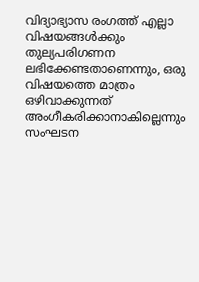വിദ്യാഭ്യാസ രംഗത്ത് എല്ലാ വിഷയങ്ങൾക്കും തുല്യപരിഗണന ലഭിക്കേണ്ടതാണെന്നും, ഒരു വിഷയത്തെ മാത്രം ഒഴിവാക്കുന്നത് അംഗീകരിക്കാനാകില്ലെന്നും സംഘടന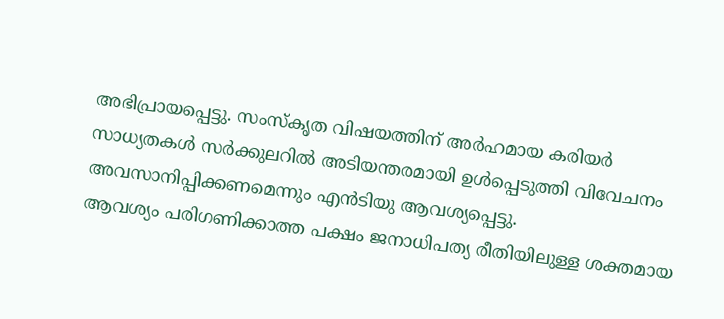അഭിപ്രായപ്പെട്ടു. സംസ്കൃത വിഷയത്തിന് അർഹമായ കരിയർ സാധ്യതകൾ സർക്കുലറിൽ അടിയന്തരമായി ഉൾപ്പെടുത്തി വിവേചനം അവസാനിപ്പിക്കണമെന്നും എൻടിയു ആവശ്യപ്പെട്ടു.
ആവശ്യം പരിഗണിക്കാത്ത പക്ഷം ജനാധിപത്യ രീതിയിലുള്ള ശക്തമായ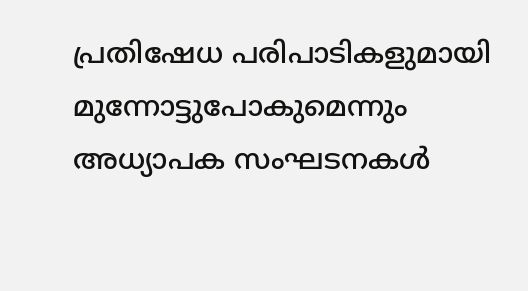പ്രതിഷേധ പരിപാടികളുമായി മുന്നോട്ടുപോകുമെന്നും അധ്യാപക സംഘടനകൾ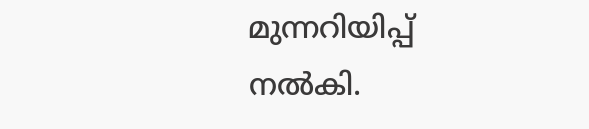മുന്നറിയിപ്പ് നൽകി.